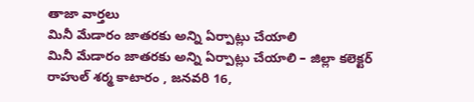తాజా వార్తలు
మినీ మేడారం జాతరకు అన్ని ఏర్పాట్లు చేయాలి
మినీ మేడారం జాతరకు అన్ని ఏర్పాట్లు చేయాలి – జిల్లా కలెక్టర్ రాహుల్ శర్మ కాటారం , జనవరి 16,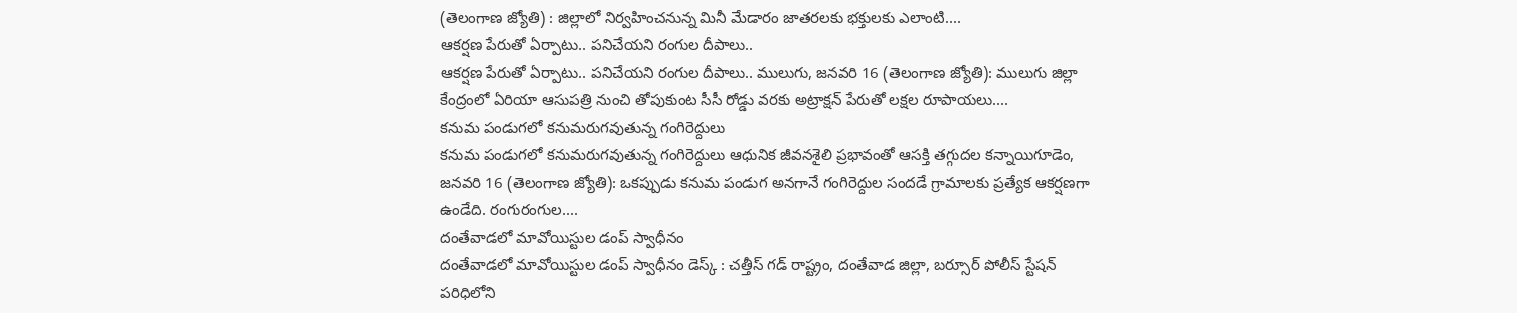(తెలంగాణ జ్యోతి) : జిల్లాలో నిర్వహించనున్న మినీ మేడారం జాతరలకు భక్తులకు ఎలాంటి....
ఆకర్షణ పేరుతో ఏర్పాటు.. పనిచేయని రంగుల దీపాలు..
ఆకర్షణ పేరుతో ఏర్పాటు.. పనిచేయని రంగుల దీపాలు.. ములుగు, జనవరి 16 (తెలంగాణ జ్యోతి): ములుగు జిల్లా కేంద్రంలో ఏరియా ఆసుపత్రి నుంచి తోపుకుంట సీసీ రోడ్డు వరకు అట్రాక్షన్ పేరుతో లక్షల రూపాయలు....
కనుమ పండుగలో కనుమరుగవుతున్న గంగిరెద్దులు
కనుమ పండుగలో కనుమరుగవుతున్న గంగిరెద్దులు ఆధునిక జీవనశైలి ప్రభావంతో ఆసక్తి తగ్గుదల కన్నాయిగూడెం, జనవరి 16 (తెలంగాణ జ్యోతి): ఒకప్పుడు కనుమ పండుగ అనగానే గంగిరెద్దుల సందడే గ్రామాలకు ప్రత్యేక ఆకర్షణగా ఉండేది. రంగురంగుల....
దంతేవాడలో మావోయిస్టుల డంప్ స్వాధీనం
దంతేవాడలో మావోయిస్టుల డంప్ స్వాధీనం డెస్క్ : చత్తీస్ గడ్ రాష్ట్రం, దంతేవాడ జిల్లా, బర్సూర్ పోలీస్ స్టేషన్ పరిధిలోని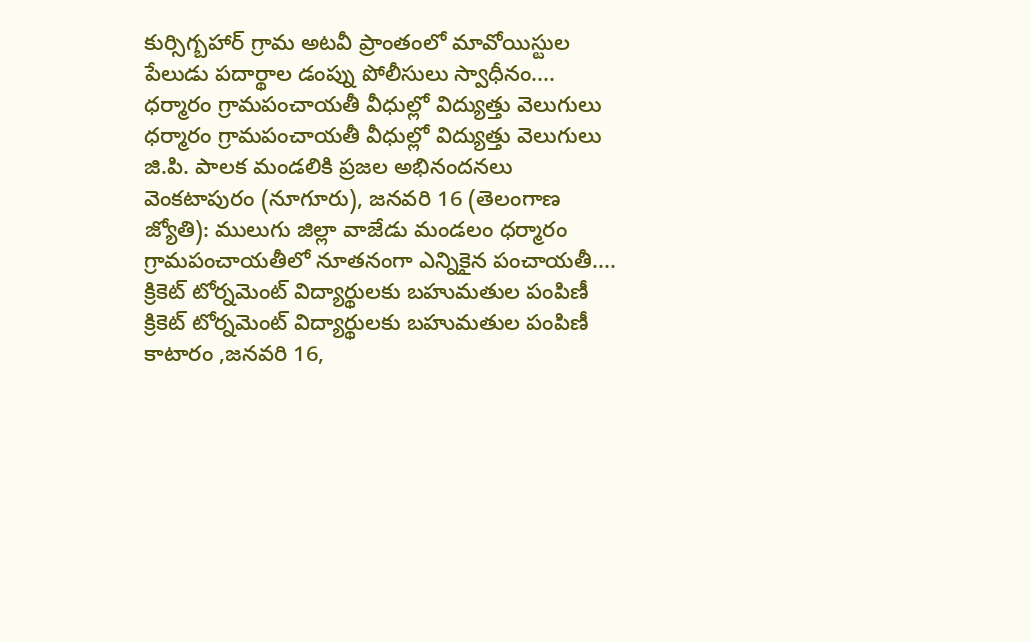కుర్సిగ్బహార్ గ్రామ అటవీ ప్రాంతంలో మావోయిస్టుల పేలుడు పదార్థాల డంప్ను పోలీసులు స్వాధీనం....
ధర్మారం గ్రామపంచాయతీ వీధుల్లో విద్యుత్తు వెలుగులు
ధర్మారం గ్రామపంచాయతీ వీధుల్లో విద్యుత్తు వెలుగులు జి.పి. పాలక మండలికి ప్రజల అభినందనలు వెంకటాపురం (నూగూరు), జనవరి 16 (తెలంగాణ జ్యోతి): ములుగు జిల్లా వాజేడు మండలం ధర్మారం గ్రామపంచాయతీలో నూతనంగా ఎన్నికైన పంచాయతీ....
క్రికెట్ టోర్నమెంట్ విద్యార్థులకు బహుమతుల పంపిణీ
క్రికెట్ టోర్నమెంట్ విద్యార్థులకు బహుమతుల పంపిణీ కాటారం ,జనవరి 16,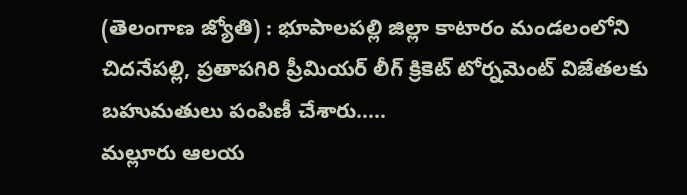(తెలంగాణ జ్యోతి) : భూపాలపల్లి జిల్లా కాటారం మండలంలోని చిదనేపల్లి, ప్రతాపగిరి ప్రీమియర్ లీగ్ క్రికెట్ టోర్నమెంట్ విజేతలకు బహుమతులు పంపిణీ చేశారు.....
మల్లూరు ఆలయ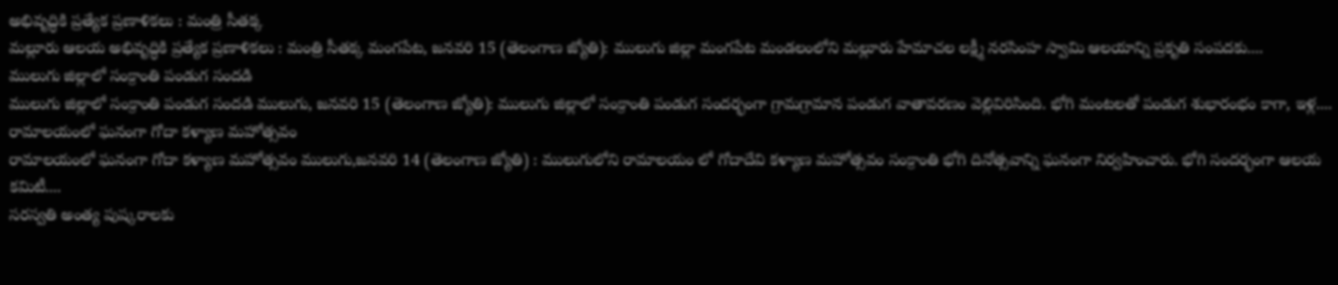అభివృద్ధికి ప్రత్యేక ప్రణాళికలు : మంత్రి సీతక్క
మల్లూరు ఆలయ అభివృద్ధికి ప్రత్యేక ప్రణాళికలు : మంత్రి సీతక్క మంగపేట, జనవరి 15 (తెలంగాణ జ్యోతి): ములుగు జిల్లా మంగపేట మండలంలోని మల్లూరు హేమాచల లక్ష్మీ నరసింహ స్వామి ఆలయాన్ని ప్రకృతి సంపదకు....
ములుగు జిల్లాలో సంక్రాంతి పండుగ సందడి
ములుగు జిల్లాలో సంక్రాంతి పండుగ సందడి ములుగు, జనవరి 15 (తెలంగాణ జ్యోతి): ములుగు జిల్లాలో సంక్రాంతి పండుగ సందర్భంగా గ్రామగ్రామాన పండుగ వాతావరణం వెల్లివిరిసింది. భోగి మంటలతో పండుగ శుభారంభం కాగా, ఇళ్ల....
రామాలయంలో ఘనంగా గోదా కళ్యాణ మహోత్సవం
రామాలయంలో ఘనంగా గోదా కళ్యాణ మహోత్సవం ములుగు,జనవరి 14 (తెలంగాణ జ్యోతి) : ములుగులోని రామాలయం లో గోదాదేవి కళ్యాణ మహోత్సవం సంక్రాంతి భోగి దినోత్సవాన్ని ఘనంగా నిర్వహించారు. భోగి సందర్భంగా ఆలయ కమిటీ....
సరస్వతి అంత్య పుష్కరాలకు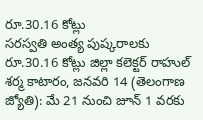రూ.30.16 కోట్లు
సరస్వతి అంత్య పుష్కరాలకు రూ.30.16 కోట్లు జిల్లా కలెక్టర్ రాహుల్ శర్మ కాటారం, జనవరి 14 (తెలంగాణ జ్యోతి): మే 21 నుంచి జూన్ 1 వరకు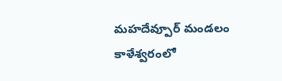మహదేవ్పూర్ మండలం కాళేశ్వరంలో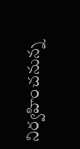నిర్వహించనున్న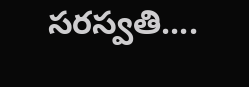సరస్వతి....